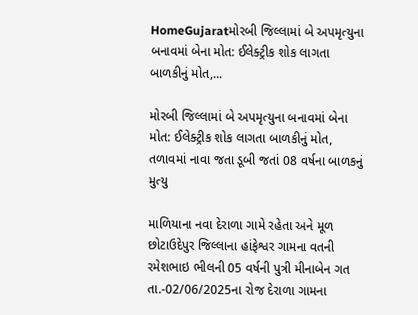HomeGujaratમોરબી જિલ્લામાં બે અપમૃત્યુના બનાવમાં બેના મોત: ઈલેક્ટ્રીક શોક લાગતા બાળકીનું મોત,...

મોરબી જિલ્લામાં બે અપમૃત્યુના બનાવમાં બેના મોત: ઈલેક્ટ્રીક શોક લાગતા બાળકીનું મોત, તળાવમાં નાવા જતા ડૂબી જતાં 08 વર્ષના બાળકનું મુત્યુ

માળિયાના નવા દેરાળા ગામે રહેતા અને મૂળ છોટાઉદેપુર જિલ્લાના હાંફેશ્વર ગામના વતની રમેશભાઇ ભીલની 05 વર્ષની પુત્રી મીનાબેન ગત તા.-02/06/2025ના રોજ દેરાળા ગામના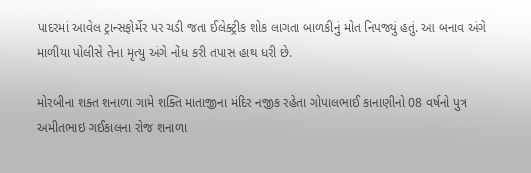પાદરમાં આવેલ ટ્રાન્સફોર્મેર પર ચડી જતા ઈલેક્ટ્રીક શોક લાગતા બાળકીનું મોત નિપજ્યું હતું. આ બનાવ અંગે માળીયા પોલીસે તેના મૃત્યુ અંગે નોંધ કરી તપાસ હાથ ધરી છે.

મોરબીના શક્ત શનાળા ગામે શક્તિ માતાજીના મંદિર નજીક રહેતા ગોપાલભાઈ કાનાણીનો 08 વર્ષનો પુત્ર અમીતભાઇ ગઈકાલના રોજ શનાળા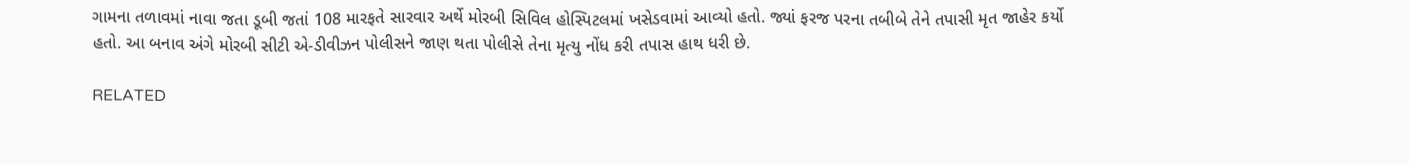ગામના તળાવમાં નાવા જતા ડૂબી જતાં 108 મારફતે સારવાર અર્થે મોરબી સિવિલ હોસ્પિટલમાં ખસેડવામાં આવ્યો હતો. જ્યાં ફરજ પરના તબીબે તેને તપાસી મૃત જાહેર કર્યો હતો. આ બનાવ અંગે મોરબી સીટી એ-ડીવીઝન પોલીસને જાણ થતા પોલીસે તેના મૃત્યુ નોંધ કરી તપાસ હાથ ધરી છે.

RELATED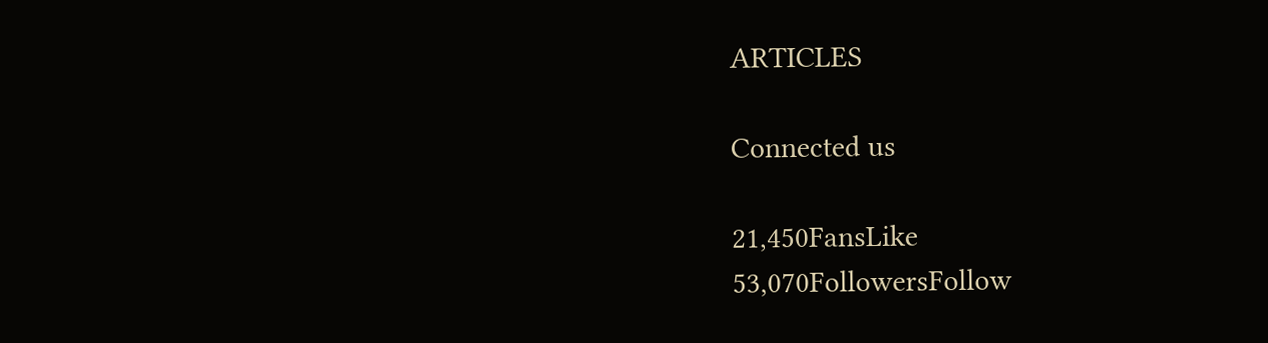ARTICLES

Connected us

21,450FansLike
53,070FollowersFollow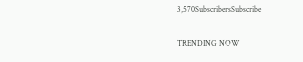3,570SubscribersSubscribe

TRENDING NOW